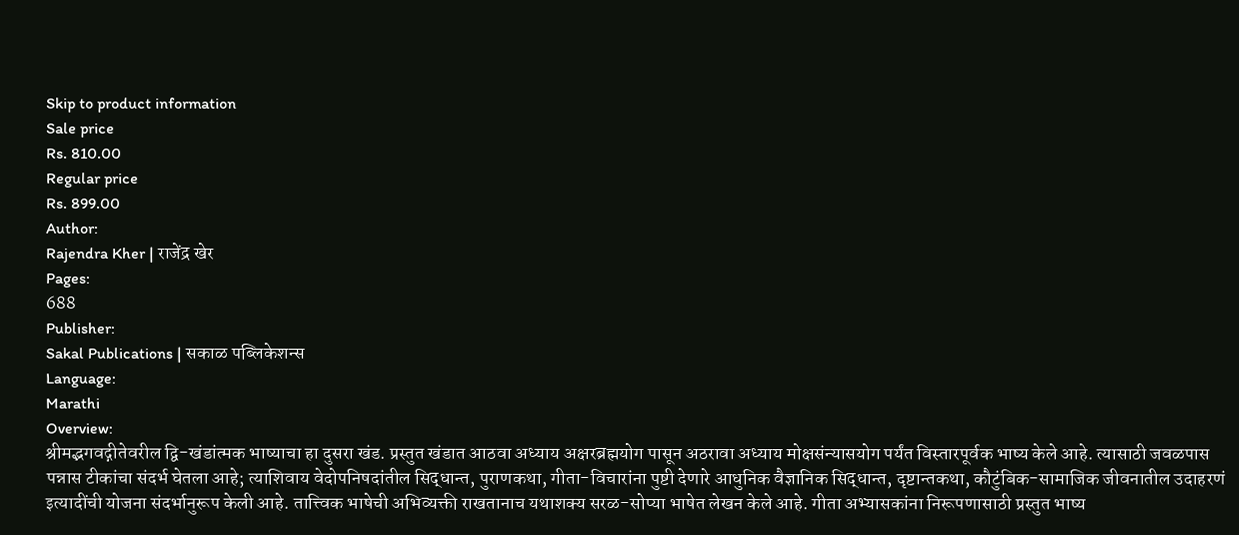Skip to product information
Sale price
Rs. 810.00
Regular price
Rs. 899.00
Author:
Rajendra Kher | राजेंद्र खेर
Pages:
688
Publisher:
Sakal Publications | सकाळ पब्लिकेशन्स
Language:
Marathi
Overview:
श्रीमद्भगवद्गीतेवरील द्वि-खंडांत्मक भाष्याचा हा दुसरा खंड. प्रस्तुत खंडात आठवा अध्याय अक्षरब्रह्मयोग पासून अठरावा अध्याय मोक्षसंन्यासयोग पर्यंत विस्तारपूर्वक भाष्य केले आहे. त्यासाठी जवळपास पन्नास टीकांचा संदर्भ घेतला आहे; त्याशिवाय वेदोपनिषदांतील सिद्धान्त, पुराणकथा, गीता-विचारांना पुष्टी देणारे आधुनिक वैज्ञानिक सिद्धान्त, दृष्टान्तकथा, कौटुंबिक-सामाजिक जीवनातील उदाहरणं इत्यादींची योजना संदर्भानुरूप केली आहे. तात्त्विक भाषेची अभिव्यक्ती राखतानाच यथाशक्य सरळ-सोप्या भाषेत लेखन केले आहे. गीता अभ्यासकांना निरूपणासाठी प्रस्तुत भाष्य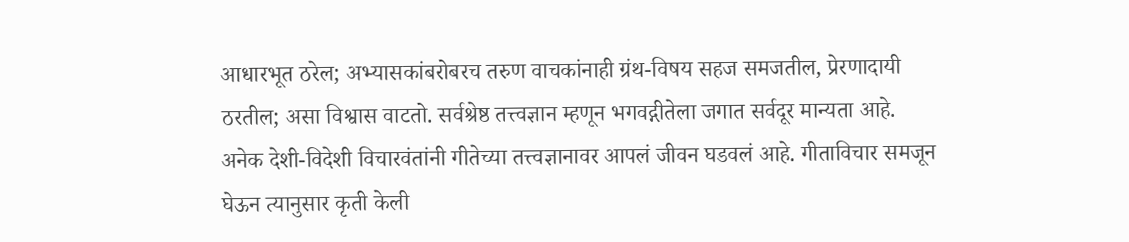आधारभूत ठरेल; अभ्यासकांबरोबरच तरुण वाचकांनाही ग्रंथ-विषय सहज समजतील, प्रेरणादायी ठरतील; असा विश्वास वाटतो. सर्वश्रेष्ठ तत्त्वज्ञान म्हणून भगवद्गीतेला जगात सर्वदूर मान्यता आहे. अनेक देशी-विदेशी विचारवंतांनी गीतेच्या तत्त्वज्ञानावर आपलं जीवन घडवलं आहे. गीताविचार समजून घेऊन त्यानुसार कृती केली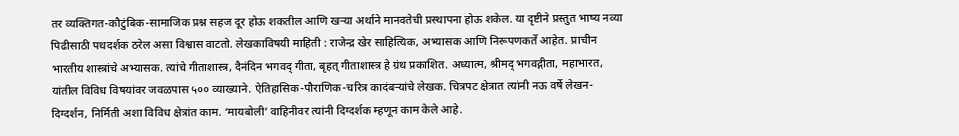तर व्यक्तिगत-कौटुंबिक-सामाजिक प्रश्न सहज दूर होऊ शकतील आणि खऱ्या अर्थाने मानवतेची प्रस्थापना होऊ शकेल. या दृष्टीने प्रस्तुत भाष्य नव्या पिढीसाठी पथदर्शक ठरेल असा विश्वास वाटतो. लेखकाविषयी माहिती : राजेन्द्र खेर साहित्यिक, अभ्यासक आणि निरूपणकर्ते आहेत. प्राचीन भारतीय शास्त्रांचे अभ्यासक. त्यांचे गीताशास्त्र, दैनंदिन भगवद् गीता, बृहत् गीताशास्त्र हे ग्रंथ प्रकाशित. अध्यात्म, श्रीमद् भगवद्गीता, महाभारत, यांतील विविध विषयांवर जवळपास ५०० व्याख्याने. ऐतिहासिक-पौराणिक-चरित्र कादंबऱ्यांचे लेखक. चित्रपट क्षेत्रात त्यांनी नऊ वर्षे लेखन-दिग्दर्शन, निर्मिती अशा विविध क्षेत्रांत काम. ‘मायबोली’ वाहिनीवर त्यांनी दिग्दर्शक म्हणून काम केले आहे.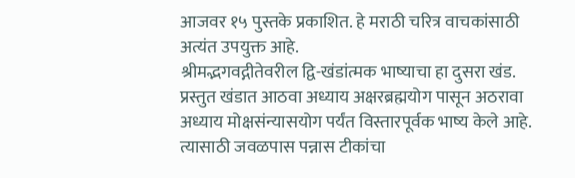आजवर १५ पुस्तके प्रकाशित. हे मराठी चरित्र वाचकांसाठी अत्यंत उपयुक्त आहे.
श्रीमद्भगवद्गीतेवरील द्वि-खंडांत्मक भाष्याचा हा दुसरा खंड. प्रस्तुत खंडात आठवा अध्याय अक्षरब्रह्मयोग पासून अठरावा अध्याय मोक्षसंन्यासयोग पर्यंत विस्तारपूर्वक भाष्य केले आहे. त्यासाठी जवळपास पन्नास टीकांचा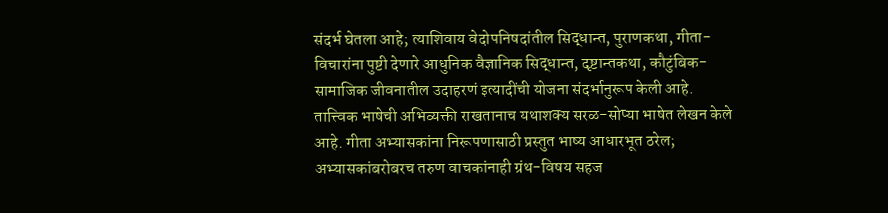संदर्भ घेतला आहे; त्याशिवाय वेदोपनिषदांतील सिद्धान्त, पुराणकथा, गीता-विचारांना पुष्टी देणारे आधुनिक वैज्ञानिक सिद्धान्त, दृष्टान्तकथा, कौटुंबिक-सामाजिक जीवनातील उदाहरणं इत्यादींची योजना संदर्भानुरूप केली आहे. तात्त्विक भाषेची अभिव्यक्ती राखतानाच यथाशक्य सरळ-सोप्या भाषेत लेखन केले आहे. गीता अभ्यासकांना निरूपणासाठी प्रस्तुत भाष्य आधारभूत ठरेल; अभ्यासकांबरोबरच तरुण वाचकांनाही ग्रंथ-विषय सहज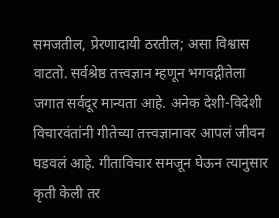समजतील, प्रेरणादायी ठरतील; असा विश्वास वाटतो. सर्वश्रेष्ठ तत्त्वज्ञान म्हणून भगवद्गीतेला जगात सर्वदूर मान्यता आहे. अनेक देशी-विदेशी विचारवंतांनी गीतेच्या तत्त्वज्ञानावर आपलं जीवन घडवलं आहे. गीताविचार समजून घेऊन त्यानुसार कृती केली तर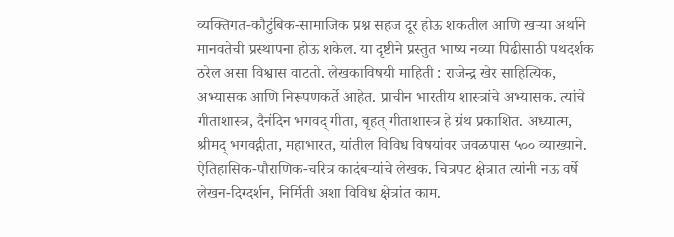व्यक्तिगत-कौटुंबिक-सामाजिक प्रश्न सहज दूर होऊ शकतील आणि खऱ्या अर्थाने मानवतेची प्रस्थापना होऊ शकेल. या दृष्टीने प्रस्तुत भाष्य नव्या पिढीसाठी पथदर्शक ठरेल असा विश्वास वाटतो. लेखकाविषयी माहिती : राजेन्द्र खेर साहित्यिक, अभ्यासक आणि निरूपणकर्ते आहेत. प्राचीन भारतीय शास्त्रांचे अभ्यासक. त्यांचे गीताशास्त्र, दैनंदिन भगवद् गीता, बृहत् गीताशास्त्र हे ग्रंथ प्रकाशित. अध्यात्म, श्रीमद् भगवद्गीता, महाभारत, यांतील विविध विषयांवर जवळपास ५०० व्याख्याने. ऐतिहासिक-पौराणिक-चरित्र कादंबऱ्यांचे लेखक. चित्रपट क्षेत्रात त्यांनी नऊ वर्षे लेखन-दिग्दर्शन, निर्मिती अशा विविध क्षेत्रांत काम.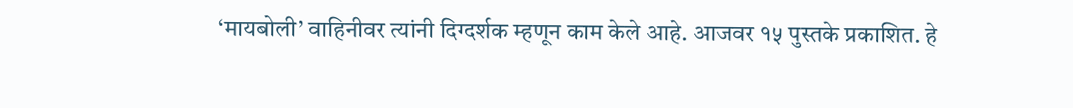‘मायबोली’ वाहिनीवर त्यांनी दिग्दर्शक म्हणून काम केले आहे. आजवर १५ पुस्तके प्रकाशित. हे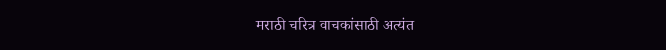मराठी चरित्र वाचकांसाठी अत्यंत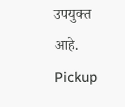उपयुक्त आहे.
Pickup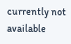currently not available